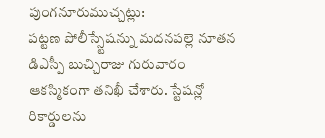పుంగనూరుముచ్చట్లు:
పట్టణ పోలీస్స్టేషన్ను మదనపల్లె నూతన డిఎస్పీ బుచ్చిరాజు గురువారం ఆకస్మికంగా తనిఖీ చేశారు. స్టేషన్లో రికార్డులను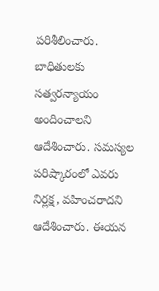పరిశీలించారు. బాధితులకు సత్వరన్యాయం అందించాలని ఆదేశించారు. సమస్యల పరిష్కారంలో ఎవరు నిర్లక్ష, వహించరాదని ఆదేశించారు. ఈయన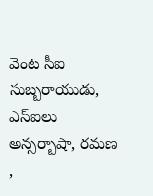వెంట సీఐ సుబ్బరాయుడు, ఎస్ఐలు అన్సర్బాషా, రమణ ,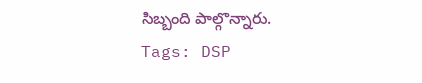సిబ్బంది పాల్గొన్నారు.
Tags: DSP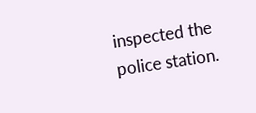inspected the police station.